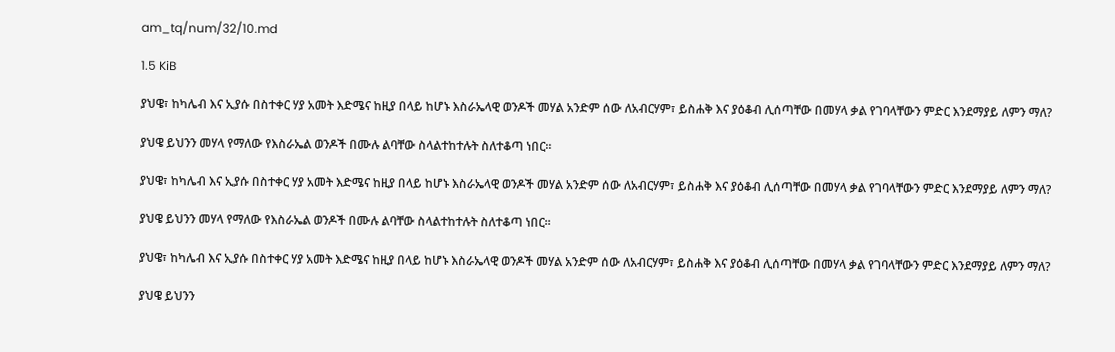am_tq/num/32/10.md

1.5 KiB

ያህዌ፣ ከካሌብ እና ኢያሱ በስተቀር ሃያ አመት እድሜና ከዚያ በላይ ከሆኑ እስራኤላዊ ወንዶች መሃል አንድም ሰው ለአብርሃም፣ ይስሐቅ እና ያዕቆብ ሊሰጣቸው በመሃላ ቃል የገባላቸውን ምድር እንደማያይ ለምን ማለ?

ያህዌ ይህንን መሃላ የማለው የእስራኤል ወንዶች በሙሉ ልባቸው ስላልተከተሉት ስለተቆጣ ነበር፡፡

ያህዌ፣ ከካሌብ እና ኢያሱ በስተቀር ሃያ አመት እድሜና ከዚያ በላይ ከሆኑ እስራኤላዊ ወንዶች መሃል አንድም ሰው ለአብርሃም፣ ይስሐቅ እና ያዕቆብ ሊሰጣቸው በመሃላ ቃል የገባላቸውን ምድር እንደማያይ ለምን ማለ?

ያህዌ ይህንን መሃላ የማለው የእስራኤል ወንዶች በሙሉ ልባቸው ስላልተከተሉት ስለተቆጣ ነበር፡፡

ያህዌ፣ ከካሌብ እና ኢያሱ በስተቀር ሃያ አመት እድሜና ከዚያ በላይ ከሆኑ እስራኤላዊ ወንዶች መሃል አንድም ሰው ለአብርሃም፣ ይስሐቅ እና ያዕቆብ ሊሰጣቸው በመሃላ ቃል የገባላቸውን ምድር እንደማያይ ለምን ማለ?

ያህዌ ይህንን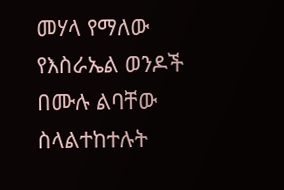መሃላ የማለው የእስራኤል ወንዶች በሙሉ ልባቸው ስላልተከተሉት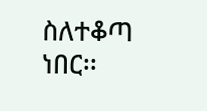ስለተቆጣ ነበር፡፡